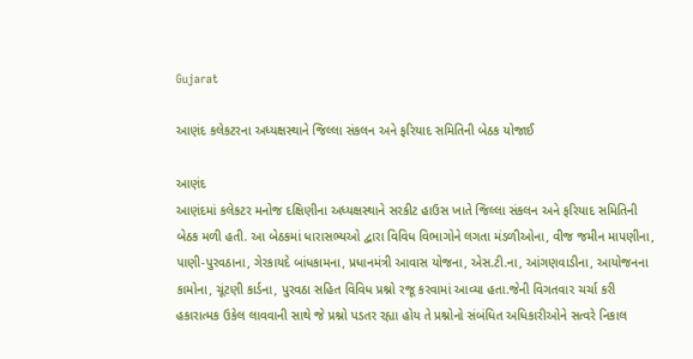Gujarat

આણંદ કલેકટરના અધ્યક્ષસ્થાને જિલ્લા સંકલન અને ફરિયાદ સમિતિની બેઠક યોજાઈ

આણંદ
આણંદમાં કલેકટર મનોજ દક્ષિણીના અધ્યક્ષસ્થાને સરકીટ હાઉસ ખાતે જિલ્લા સંકલન અને ફરિયાદ સમિતિની બેઠક મળી હતી. આ બેઠકમાં ધારાસભ્યઓ દ્વારા વિવિધ વિભાગોને લગતા મંડળીઓના, વીજ જમીન માપણીના, પાણી-પુરવઠાના, ગેરકાયદે બાંધકામના, પ્રધાનમંત્રી આવાસ યોજના, એસ.ટી.ના, આંગણવાડીના, આયોજનના કામોના, ચૂંટણી કાર્ડના, પુરવઠા સહિત વિવિધ પ્રશ્નો રજૂ કરવામાં આવ્યા હતા.જેની વિગતવાર ચર્ચા કરી હકારાત્મક ઉકેલ લાવવાની સાથે જે પ્રશ્નો પડતર રહ્યા હોય તે પ્રશ્નોનો સંબંધિત અધિકારીઓને સત્વરે નિકાલ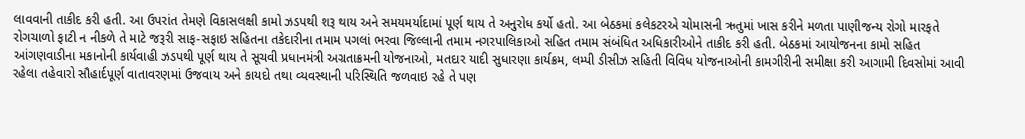લાવવાની તાકીદ કરી હતી. આ ઉપરાંત તેમણે વિકાસલક્ષી કામો ઝડપથી શરૂ થાય અને સમયમર્યાદામાં પૂર્ણ થાય તે અનુરોધ કર્યો હતો. આ બેઠકમાં કલેકટરએ ચોમાસની ઋતુમાં ખાસ કરીને મળતા પાણીજન્ય રોગો મારફતે રોગચાળો ફાટી ન નીકળે તે માટે જરૂરી સાફ-સફાઇ સહિતના તકેદારીના તમામ પગલાં ભરવા જિલ્લાની તમામ નગરપાલિકાઓ સહિત તમામ સંબંધિત અધિકારીઓને તાકીદ કરી હતી. બેઠકમાં આયોજનના કામો સહિત આંગણવાડીના મકાનોની કાર્યવાહી ઝડપથી પૂર્ણ થાય તે સૂચવી પ્રધાનમંત્રી અગ્રતાક્રમની યોજનાઓ, મતદાર યાદી સુધારણા કાર્યક્રમ, લમ્પી ડીસીઝ સહિતી વિવિધ યોજનાઓની કામગીરીની સમીક્ષા કરી આગામી દિવસોમાં આવી રહેલા તહેવારો સૌહાર્દપૂર્ણ વાતાવરણમાં ઉજવાય અને કાયદો તથા વ્યવસ્થાની પરિસ્થિતિ જળવાઇ રહે તે પણ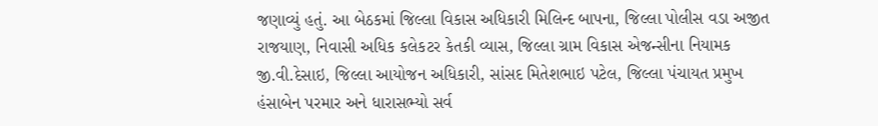જણાવ્યું હતું. આ બેઠકમાં જિલ્લા વિકાસ અધિકારી મિલિન્દ બાપના, જિલ્લા પોલીસ વડા અજીત રાજયાણ, નિવાસી અધિક કલેકટર કેતકી વ્યાસ, જિલ્લા ગ્રામ વિકાસ એજન્સીના નિયામક જી.વી.દેસાઇ, જિલ્લા આયોજન અધિકારી, સાંસદ મિતેશભાઇ પટેલ, જિલ્લા પંચાયત પ્રમુખ હંસાબેન પરમાર અને ધારાસભ્યો સર્વ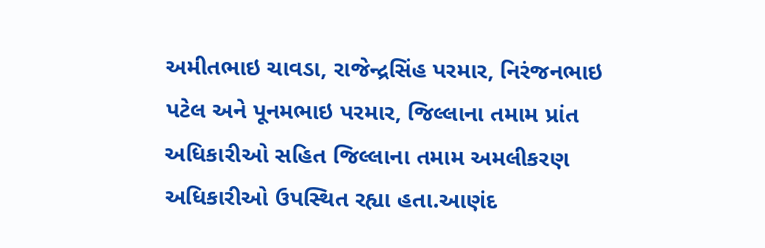અમીતભાઇ ચાવડા, રાજેન્દ્રસિંહ પરમાર, નિરંજનભાઇ પટેલ અને પૂનમભાઇ પરમાર, જિલ્લાના તમામ પ્રાંત અધિકારીઓ સહિત જિલ્લાના તમામ અમલીકરણ અધિકારીઓ ઉપસ્થિત રહ્યા હતા.આણંદ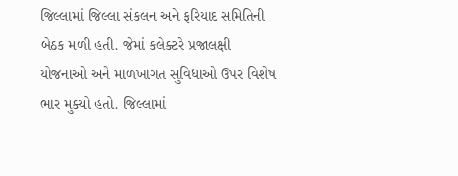જિલ્લામાં જિલ્લા સંકલન અને ફરિયાદ સમિતિની બેઠક મળી હતી. જેમાં કલેક્ટરે પ્રજાલક્ષી યોજનાઓ અને માળખાગત સુવિધાઓ ઉપર વિશેષ ભાર મુક્યો હતો. જિલ્લામાં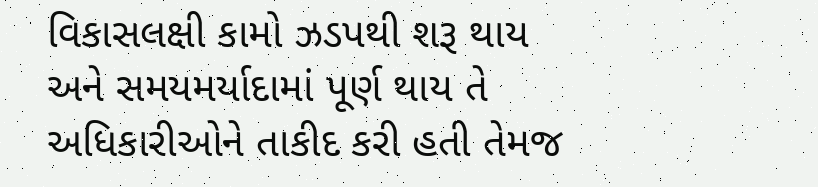વિકાસલક્ષી કામો ઝડપથી શરૂ થાય અને સમયમર્યાદામાં પૂર્ણ થાય તે અધિકારીઓને તાકીદ કરી હતી તેમજ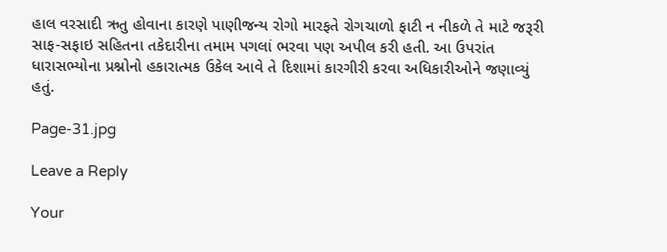હાલ વરસાદી ઋતુ હોવાના કારણે પાણીજન્ય રોગો મારફતે રોગચાળો ફાટી ન નીકળે તે માટે જરૂરી સાફ-સફાઇ સહિતના તકેદારીના તમામ પગલાં ભરવા પણ અપીલ કરી હતી. આ ઉપરાંત ધારાસભ્યોના પ્રશ્નોનો હકારાત્મક ઉકેલ આવે તે દિશામાં કારગીરી કરવા અધિકારીઓને જણાવ્યું હતું.

Page-31.jpg

Leave a Reply

Your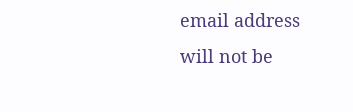email address will not be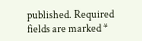published. Required fields are marked *